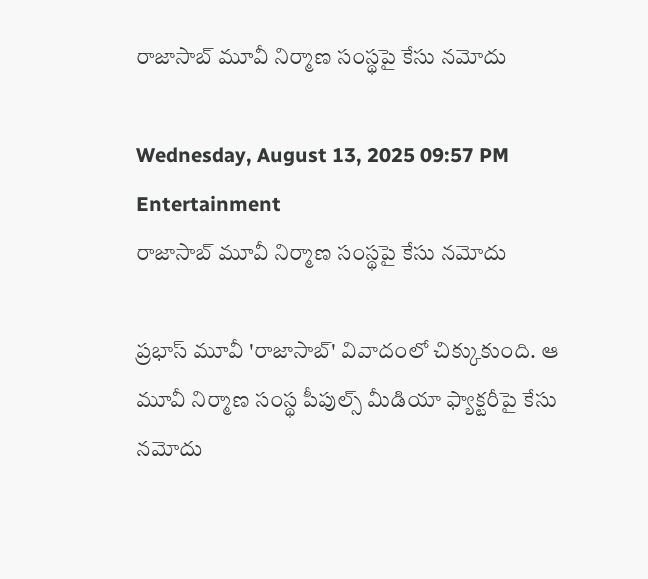రాజాసాబ్ మూవీ నిర్మాణ సంస్థపై కేసు నమోదు

Wednesday, August 13, 2025 09:57 PM Entertainment
రాజాసాబ్ మూవీ నిర్మాణ సంస్థపై కేసు నమోదు

ప్రభాస్ మూవీ 'రాజాసాబ్' వివాదంలో చిక్కుకుంది. ఆ మూవీ నిర్మాణ సంస్థ పీపుల్స్ మీడియా ఫ్యాక్టరీపై కేసు నమోదు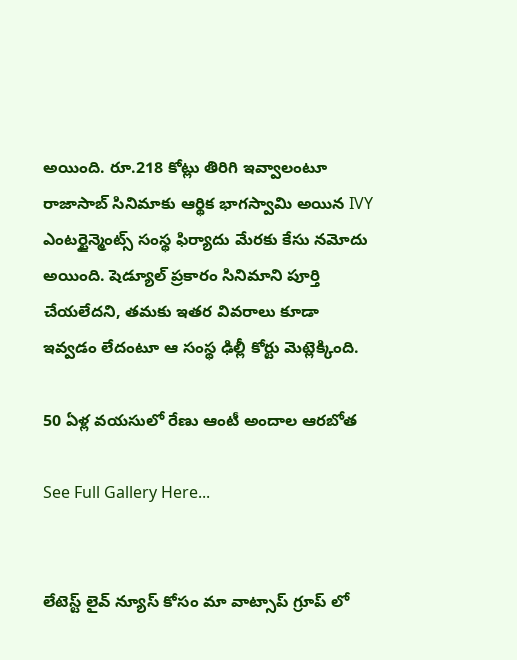అయింది. రూ.218 కోట్లు తిరిగి ఇవ్వాలంటూ రాజాసాబ్ సినిమాకు ఆర్థిక భాగస్వామి అయిన IVY ఎంటర్టైన్మెంట్స్ సంస్థ ఫిర్యాదు మేరకు కేసు నమోదు అయింది. షెడ్యూల్ ప్రకారం సినిమాని పూర్తి చేయలేదని, తమకు ఇతర వివరాలు కూడా ఇవ్వడం లేదంటూ ఆ సంస్థ ఢిల్లీ కోర్టు మెట్లెక్కింది.

50 ఏళ్ల వయసులో రేణు ఆంటీ అందాల ఆరబోత

See Full Gallery Here...


లేటెస్ట్ లైవ్ న్యూస్ కోసం మా వాట్సాప్ గ్రూప్ లో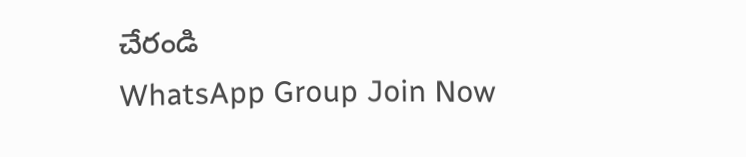చేరండి
WhatsApp Group Join Now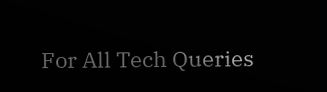For All Tech Queries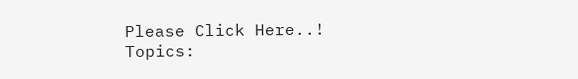Please Click Here..!
Topics: